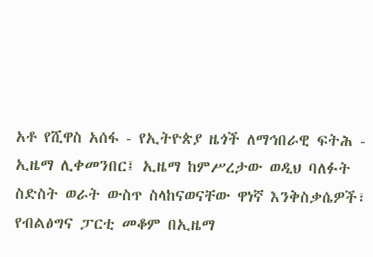አቶ የሺዋስ አሰፋ - የኢትዮጵያ ዜጎች ለማኅበራዊ ፍትሕ - ኢዜማ ሊቀመንበር፤ ኢዜማ ከምሥረታው ወዲህ ባለፉት ስድስት ወራት ውስጥ ስላከናወናቸው ዋነኛ እንቅስቃሴዎች፣ የብልፅግና ፓርቲ መቆም በኢዜማ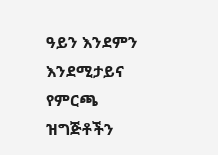ዓይን እንደምን እንደሚታይና የምርጫ ዝግጅቶችን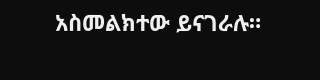አስመልክተው ይናገራሉ።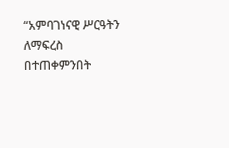“አምባገነናዊ ሥርዓትን ለማፍረስ በተጠቀምንበት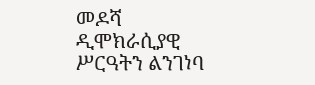መዶሻ ዲሞክራሲያዊ ሥርዓትን ልንገነባ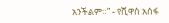አንችልም።” - የሺዋስ አሰፋ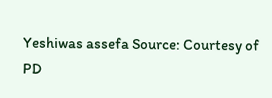Yeshiwas assefa Source: Courtesy of PD